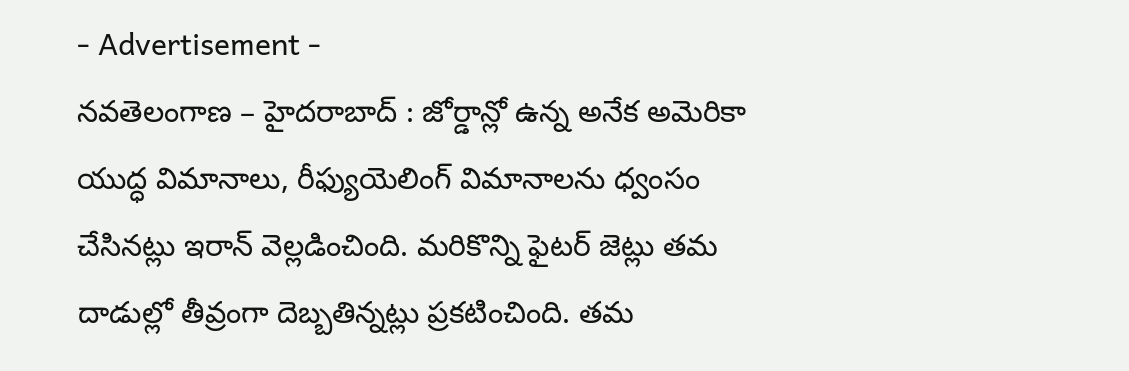- Advertisement -
నవతెలంగాణ – హైదరాబాద్ : జోర్డాన్లో ఉన్న అనేక అమెరికా యుద్ధ విమానాలు, రీఫ్యుయెలింగ్ విమానాలను ధ్వంసం చేసినట్లు ఇరాన్ వెల్లడించింది. మరికొన్ని ఫైటర్ జెట్లు తమ దాడుల్లో తీవ్రంగా దెబ్బతిన్నట్లు ప్రకటించింది. తమ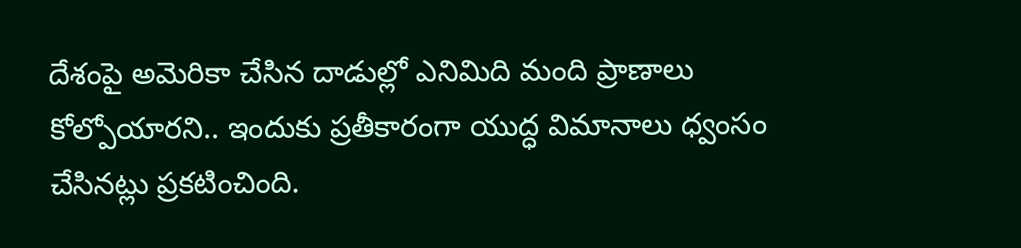దేశంపై అమెరికా చేసిన దాడుల్లో ఎనిమిది మంది ప్రాణాలు కోల్పోయారని.. ఇందుకు ప్రతీకారంగా యుద్ధ విమానాలు ధ్వంసం చేసినట్లు ప్రకటించింది.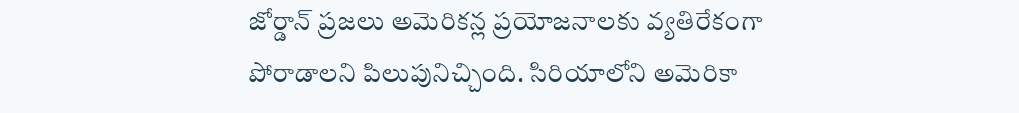జోర్డాన్ ప్రజలు అమెరికన్ల ప్రయోజనాలకు వ్యతిరేకంగా పోరాడాలని పిలుపునిచ్చింది. సిరియాలోని అమెరికా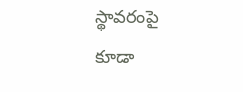స్థావరంపై కూడా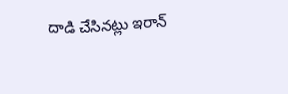దాడి చేసినట్లు ఇరాన్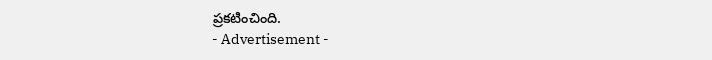ప్రకటించింది.
- Advertisement -